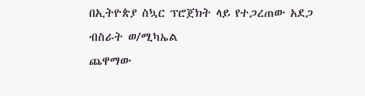በኢትዮጵያ ስኳር ፕሮጀክት ላይ የተጋረጠው አደጋ
ብስራት ወ/ሚካኤል
ጨዋማው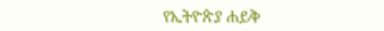የኢትዮጵያ ሐይቅ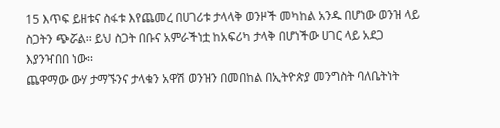15 እጥፍ ይዘቱና ስፋቱ እየጨመረ በሀገሪቱ ታላላቅ ወንዞች መካከል አንዱ በሆነው ወንዝ ላይ ስጋትን ጭሯል፡፡ ይህ ስጋት በቡና አምራችነቷ ከአፍሪካ ታላቅ በሆነችው ሀገር ላይ አደጋ እያንዣበበ ነው፡፡
ጨዋማው ውሃ ታማኙንና ታላቁን አዋሽ ወንዝን በመበከል በኢትዮጵያ መንግስት ባለቤትነት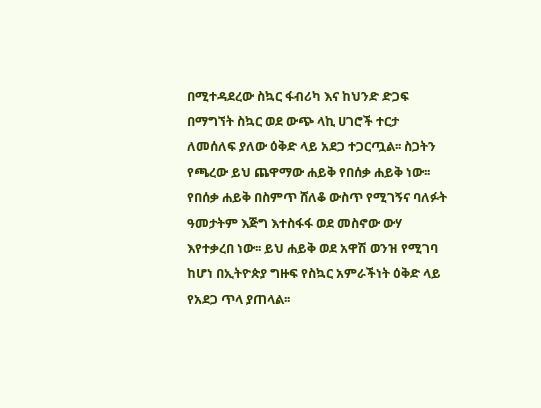በሚተዳደረው ስኳር ፋብሪካ እና ከህንድ ድጋፍ በማግኘት ስኳር ወደ ውጭ ላኪ ሀገሮች ተርታ ለመሰለፍ ያለው ዕቅድ ላይ አደጋ ተጋርጧል፡፡ ስጋትን የጫረው ይህ ጨዋማው ሐይቅ የበሰቃ ሐይቅ ነው፡፡
የበሰቃ ሐይቅ በስምጥ ሸለቆ ውስጥ የሚገኝና ባለፉት ዓመታትም እጅግ እተስፋፋ ወደ መስኖው ውሃ እየተቃረበ ነው፡፡ ይህ ሐይቅ ወደ አዋሽ ወንዝ የሚገባ ከሆነ በኢትዮጵያ ግዙፍ የስኳር አምራችነት ዕቅድ ላይ የአደጋ ጥላ ያጠላል፡፡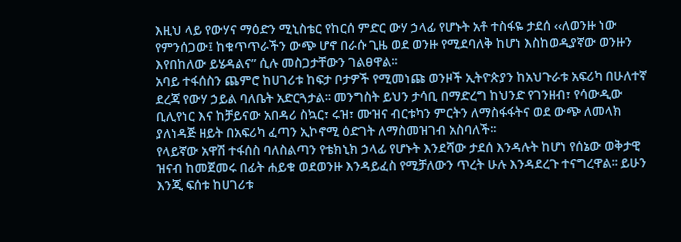እዚህ ላይ የውሃና ማዕድን ሚኒስቴር የከርሰ ምድር ውሃ ኃላፊ የሆኑት አቶ ተስፋዬ ታደሰ ‹‹ለወንዙ ነው የምንሰጋው፤ ከቁጥጥራችን ውጭ ሆኖ በራሱ ጊዜ ወደ ወንዙ የሚደባለቅ ከሆነ እስከወዲያኛው ወንዙን እየበከለው ይሄዳልና” ሲሉ መስጋታቸውን ገልፀዋል፡፡
አባይ ተፋሰስን ጨምሮ ከሀገሪቱ ከፍታ ቦታዎች የሚመነጩ ወንዞች ኢትዮጵያን ከአህጉራቱ አፍሪካ በሁለተኛ ደረጃ የውሃ ኃይል ባለቤት አድርጓታል፡፡ መንግስት ይህን ታሳቢ በማድረግ ከህንድ የገንዘብ፣ የሳውዲው ቢሊየነር እና ከቻይናው አበዳሪ ስኳር፣ ሩዝ፣ ሙዝና ብርቱካን ምርትን ለማስፋፋትና ወደ ውጭ ለመላክ ያለነዳጅ ዘይት በአፍሪካ ፈጣን ኢኮኖሚ ዕድገት ለማስመዝገብ አስባለች፡፡
የላይኛው አዋሽ ተፋሰስ ባለስልጣን የቴክኒክ ኃላፊ የሆኑት እንደሻው ታደሰ እንዳሉት ከሆነ የሰኔው ወቅታዊ ዝናብ ከመጀመሩ በፊት ሐይቁ ወደወንዙ እንዳይፈስ የሚቻለውን ጥረት ሁሉ እንዳደረጉ ተናግረዋል፡፡ ይሁን እንጂ ፍሰቱ ከሀገሪቱ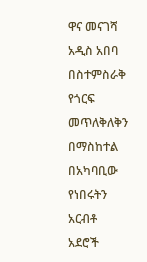ዋና መናገሻ አዲስ አበባ በስተምስራቅ የጎርፍ መጥለቅለቅን በማስከተል በአካባቢው የነበሩትን አርብቶ አደሮች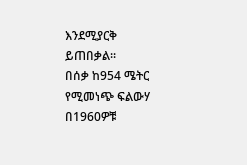እንደሚያርቅ ይጠበቃል፡፡
በሰቃ ከ954 ሜትር የሚመነጭ ፍልውሃ በ1960ዎቹ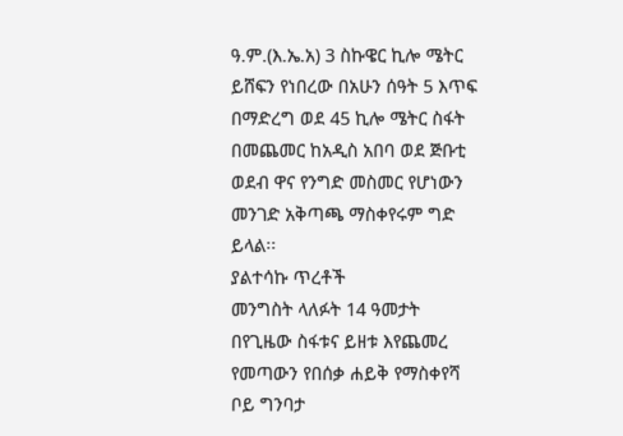ዓ.ም.(እ.ኤ.አ) 3 ስኩዌር ኪሎ ሜትር ይሸፍን የነበረው በአሁን ሰዓት 5 እጥፍ በማድረግ ወደ 45 ኪሎ ሜትር ስፋት በመጨመር ከአዲስ አበባ ወደ ጅቡቲ ወደብ ዋና የንግድ መስመር የሆነውን መንገድ አቅጣጫ ማስቀየሩም ግድ ይላል፡፡
ያልተሳኩ ጥረቶች
መንግስት ላለፉት 14 ዓመታት በየጊዜው ስፋቱና ይዘቱ እየጨመረ የመጣውን የበሰቃ ሐይቅ የማስቀየሻ ቦይ ግንባታ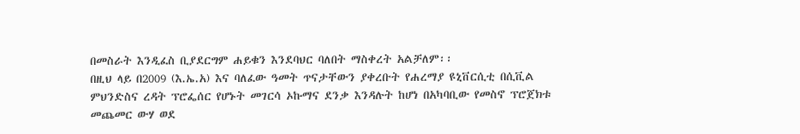በመስራት እንዲፈስ ቢያደርግም ሐይቁን እንደባህር ባለበት ማስቀረት አልቻለም፡፡
በዚህ ላይ በ2009 (እ.ኤ.አ) እና ባለፈው ዓመት ጥናታቸውን ያቀረቡት የሐረማያ ዩኒቨርሲቲ በሲቪል ምህንድስና ረዳት ፕሮፌሰር የሆኑት መገርሳ ኦኩማና ደንቃ እንዳሉት ከሆነ በአካባቢው የመስኖ ፕሮጀክቱ መጨመር ውሃ ወደ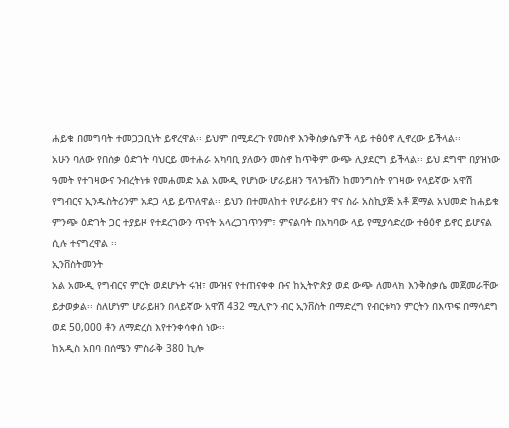ሐይቁ በመግባት ተመጋጋቢነት ይኖረዋል፡፡ ይህም በሚደረጉ የመስኖ እንቅስቃሴዎች ላይ ተፅዕኖ ሊኖረው ይችላል፡፡
አሁን ባለው የበሰቃ ዕድገት ባህርይ መተሐራ አካባቢ ያለውን መስኖ ከጥቅም ውጭ ሊያደርግ ይችላል፡፡ ይህ ደግሞ በያዝነው ዓመት የተገዛውና ንብረትነቱ የመሐመድ አል አሙዲ የሆነው ሆራይዘን ፕላንቴሽን ከመንግስት የገዛው የላይኛው አዋሽ የግብርና ኢንዱስትሪንም አደጋ ላይ ይጥለዋል፡፡ ይህን በተመለከተ የሆራይዘን ዋና ስራ አስኪያጅ አቶ ጀማል አህመድ ከሐይቁ ምንጭ ዕድገት ጋር ተያይዞ የተደረገውን ጥናት አላረጋገጥንም፣ ምናልባት በአካባው ላይ የሚያሳድረው ተፅዕኖ ይኖር ይሆናል ሲሉ ተናግረዋል ፡፡
ኢንቨስትመንት
አል አሙዲ የግብርና ምርት ወደሆኑት ሩዝ፣ ሙዝና የተጠናቀቀ ቡና ከኢትዮጵያ ወደ ውጭ ለመላክ እንቅስቃሴ መጀመራቸው ይታወቃል፡፡ ስለሆነም ሆራይዘን በላይኛው አዋሽ 432 ሚሊዮን ብር ኢንቨስት በማድረግ የብርቱካን ምርትን በእጥፍ በማሳደግ ወደ 50,000 ቶን ለማድረስ እየተንቀሳቀሰ ነው፡፡
ከአዲስ አበባ በሰሜን ምስራቅ 380 ኪሎ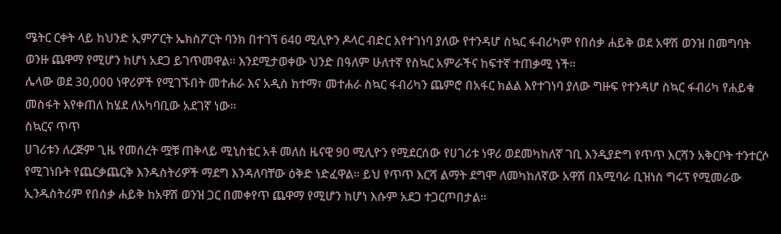ሜትር ርቀት ላይ ከህንድ ኢምፖርት ኤክስፖርት ባንክ በተገኘ 640 ሚሊዮን ዶላር ብድር እየተገነባ ያለው የተንዳሆ ስኳር ፋብሪካም የበሰቃ ሐይቅ ወደ አዋሽ ወንዝ በመግባት ወንዙ ጨዋማ የሚሆን ከሆነ አደጋ ይገጥመዋል፡፡ እንደሚታወቀው ህንድ በዓለም ሁለተኛ የስኳር አምራችና ከፍተኛ ተጠቃሚ ነች፡፡
ሌላው ወደ 30,000 ነዋሪዎች የሚገኙበት መተሐራ እና አዲስ ከተማ፣ መተሐራ ስኳር ፋብሪካን ጨምሮ በአፋር ክልል እየተገነባ ያለው ግዙፍ የተንዳሆ ስኳር ፋብሪካ የሐይቁ መስፋት እየቀጠለ ከሄደ ለአካባቢው አደገኛ ነው፡፡
ስኳርና ጥጥ
ሀገሪቱን ለረጅም ጊዜ የመሰረት ሟቹ ጠቅላይ ሚኒስቴር አቶ መለስ ዜናዊ 90 ሚሊዮን የሚደርሰው የሀገሪቱ ነዋሪ ወደመካከለኛ ገቢ እንዲያድግ የጥጥ እርሻን አቅርቦት ተንተርሶ የሚገነቡት የጨርቃጨርቅ እንዱስትሪዎች ማደግ እንዳለባቸው ዕቅድ ነድፈዋል፡፡ ይህ የጥጥ እርሻ ልማት ደግሞ ለመካከለኛው አዋሽ በአሚባራ ቢዝነስ ግሩፕ የሚመራው ኢንዱስትሪም የበሰቃ ሐይቅ ከአዋሽ ወንዝ ጋር በመቀየጥ ጨዋማ የሚሆን ከሆነ እሱም አደጋ ተጋርጦበታል፡፡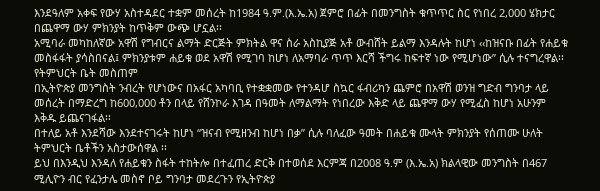እንደዓለም አቀፍ የውሃ አስተዳደር ተቋም መሰረት ከ1984 ዓ.ም.(እ.ኤ.አ) ጀምሮ በፊት በመንግስት ቁጥጥር ስር የነበረ 2,000 ሄክታር በጨዋማ ውሃ ምክንያት ከጥቅም ውጭ ሆኗል፡፡
አሚባራ መካከለኛው አዋሽ የግብርና ልማት ድርጅት ምክትል ዋና ስራ አስኪያጅ አቶ ውብሸት ይልማ እንዳሉት ከሆነ ‹‹ከዝናቡ በፊት የሐይቁ መስፋፋት ያሳስበናል፤ ምክንያቱም ሐይቁ ወደ አዋሽ የሚገባ ከሆነ ለአማባራ ጥጥ እርሻ ችግሩ ከፍተኛ ነው የሚሆነው” ሲሉ ተናግረዋል፡፡
የትምህርት ቤት መስጠም
በኢትዮጵያ መንግስት ንብረት የሆነውና በአፋር አካባቢ የተቋቋመው የተንዳሆ ስኳር ፋብሪካን ጨምሮ በአዋሽ ወንዝ ግድብ ግንባታ ላይ መሰረት በማድረግ ከ600,000 ቶን በላይ የሸንኮራ እገዳ በዓመት ለማልማት የነበረው እቅድ ላይ ጨዋማ ውሃ የሚፈስ ከሆነ አሁንም እቅዱ ይጨናገፋል፡፡
በተለይ አቶ እንደሻው እንደተናገሩት ከሆነ “ዝናብ የሚዘንብ ከሆነ በቃ” ሲሉ ባለፈው ዓመት በሐይቁ ሙላት ምክንያት የሰጠሙ ሁለት ትምህርት ቤቶችን አስታውሰዋል ፡፡
ይህ በእንዲህ እንዳለ የሐይቁን ስፋት ተከትሎ በተፈጠረ ድርቅ በተወሰደ እርምጃ በ2008 ዓ.ም (እ.ኤ.አ) ክልላዊው መንግስት በ467 ሚሊዮን ብር የፈንታሌ መስኖ ቦይ ግንባታ መደረጉን የኢትዮጵያ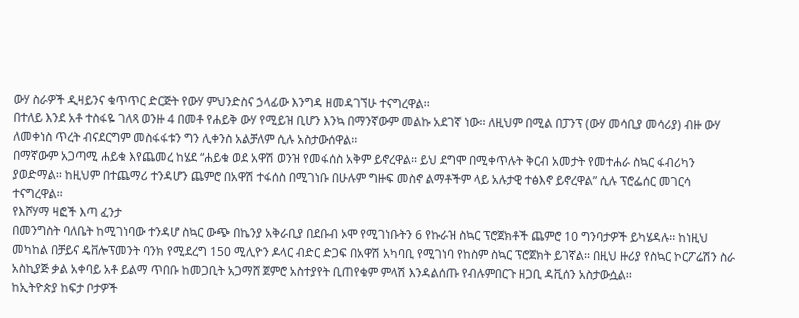ውሃ ስራዎች ዲዛይንና ቁጥጥር ድርጅት የውሃ ምህንድስና ኃላፊው እንግዳ ዘመዳገኘሁ ተናግረዋል፡፡
በተለይ እንደ አቶ ተስፋዬ ገለጻ ወንዙ 4 በመቶ የሐይቅ ውሃ የሚይዝ ቢሆን እንኳ በማንኛውም መልኩ አደገኛ ነው፡፡ ለዚህም በሚል በፓንፕ (ውሃ መሳቢያ መሳሪያ) ብዙ ውሃ ለመቀነስ ጥረት ብናደርግም መስፋፋቱን ግን ሊቀንስ አልቻለም ሲሉ አስታውሰዋል፡፡
በማኛውም አጋጣሚ ሐይቁ እየጨመረ ከሄደ “ሐይቁ ወደ አዋሽ ወንዝ የመፋሰስ አቅም ይኖረዋል፡፡ ይህ ደግሞ በሚቀጥሉት ቅርብ አመታት የመተሐራ ስኳር ፋብሪካን ያወድማል፡፡ ከዚህም በተጨማሪ ተንዳሆን ጨምሮ በአዋሽ ተፋሰስ በሚገነቡ በሁሉም ግዙፍ መስኖ ልማቶችም ላይ አሉታዊ ተፅእኖ ይኖረዋል” ሲሉ ፕሮፌሰር መገርሳ ተናግረዋል፡፡
የእሾሃማ ዛፎች እጣ ፈንታ
በመንግስት ባለቤት ከሚገነባው ተንዳሆ ስኳር ውጭ በኬንያ አቅራቢያ በደቡብ ኦሞ የሚገነቡትን 6 የኩራዝ ስኳር ፕሮጀክቶች ጨምሮ 10 ግንባታዎች ይካሄዳሉ፡፡ ከነዚህ መካከል በቻይና ዴቨሎፕመንት ባንክ የሚደረግ 150 ሚሊዮን ዶላር ብድር ድጋፍ በአዋሽ አካባቢ የሚገነባ የከስም ስኳር ፕሮጀክት ይገኛል፡፡ በዚህ ዙሪያ የስኳር ኮርፖሬሽን ስራ አስኪያጅ ቃል አቀባይ አቶ ይልማ ጥበቡ ከመጋቢት አጋማሸ ጀምሮ አስተያየት ቢጠየቁም ምላሽ እንዳልሰጡ የብሉምበርጉ ዘጋቢ ዳቪሰን አስታውሷል፡፡
ከኢትዮጵያ ከፍታ ቦታዎች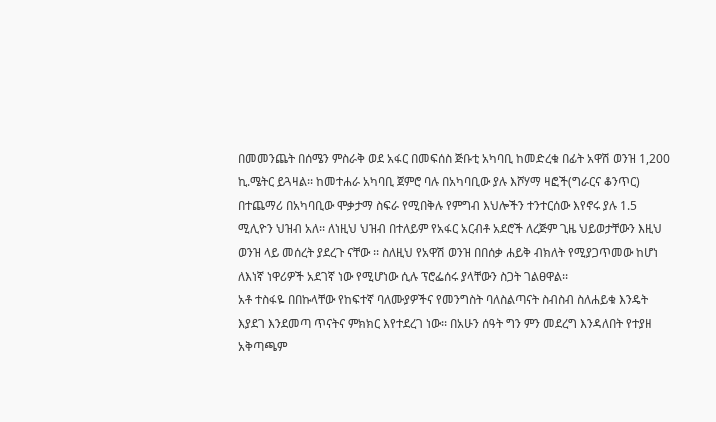በመመንጨት በሰሜን ምስራቅ ወደ አፋር በመፍሰስ ጅቡቲ አካባቢ ከመድረቁ በፊት አዋሽ ወንዝ 1,200 ኪ.ሜትር ይጓዛል፡፡ ከመተሐራ አካባቢ ጀምሮ ባሉ በአካባቢው ያሉ እሾሃማ ዛፎች(ግራርና ቆንጥር) በተጨማሪ በአካባቢው ሞቃታማ ስፍራ የሚበቅሉ የምግብ እህሎችን ተንተርሰው እየኖሩ ያሉ 1.5 ሚሊዮን ህዝብ አለ፡፡ ለነዚህ ህዝብ በተለይም የአፋር አርብቶ አደሮች ለረጅም ጊዜ ህይወታቸውን እዚህ ወንዝ ላይ መሰረት ያደረጉ ናቸው ፡፡ ስለዚህ የአዋሽ ወንዝ በበሰቃ ሐይቅ ብክለት የሚያጋጥመው ከሆነ ለእነኛ ነዋሪዎች አደገኛ ነው የሚሆነው ሲሉ ፕሮፌሰሩ ያላቸውን ስጋት ገልፀዋል፡፡
አቶ ተስፋዬ በበኩላቸው የከፍተኛ ባለሙያዎችና የመንግስት ባለስልጣናት ስብስብ ስለሐይቁ እንዴት እያደገ እንደመጣ ጥናትና ምክክር እየተደረገ ነው፡፡ በአሁን ሰዓት ግን ምን መደረግ እንዳለበት የተያዘ አቅጣጫም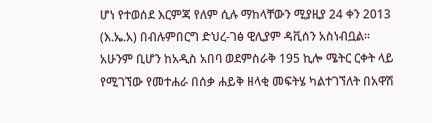ሆነ የተወሰደ እርምጃ የለም ሲሉ ማከላቸውን ሚያዚያ 24 ቀን 2013 (እ.ኤ.አ) በብሉምበርግ ድህረ-ገፅ ዊሊያም ዳቪሰን አስነብቧል፡፡
አሁንም ቢሆን ከአዲስ አበባ ወደምስራቅ 195 ኪሎ ሜትር ርቀት ላይ የሚገኘው የመተሐራ በሰቃ ሐይቅ ዘላቂ መፍትሄ ካልተገኘለት በአዋሽ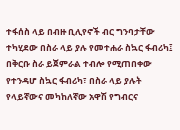ተፋሰስ ላይ በብዙ ቢሊየኖች ብር ግንባታቸው ተካሂደው በስራ ላይ ያሉ የመተሐራ ስኳር ፋብሪካ፤ በቅርቡ ስራ ይጀምራል ተብሎ የሚጠበቀው የተንዳሆ ስኳር ፋብሪካ፣ በስራ ላይ ያሉት የላይኛውና መካከለኛው አዋሽ የግብርና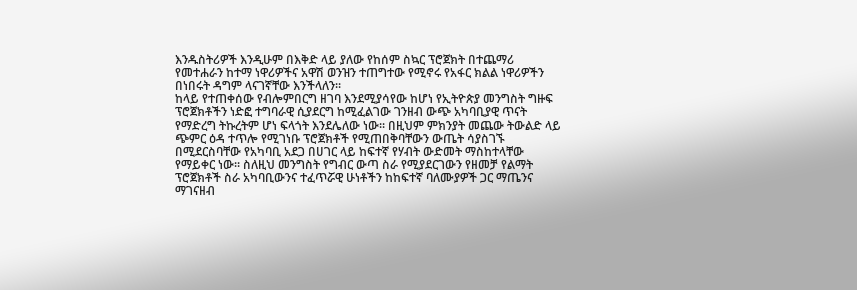እንዱስትሪዎች እንዲሁም በእቅድ ላይ ያለው የከሰም ስኳር ፕሮጀክት በተጨማሪ የመተሐራን ከተማ ነዋሪዎችና አዋሽ ወንዝን ተጠግተው የሚኖሩ የአፋር ክልል ነዋሪዎችን በነበሩት ዳግም ላናገኛቸው እንችላለን፡፡
ከላይ የተጠቀሰው የብሎምበርግ ዘገባ እንደሚያሳየው ከሆነ የኢትዮጵያ መንግስት ግዙፍ ፕሮጀክቶችን ነድፎ ተግባራዊ ሲያደርግ ከሚፈልገው ገንዘብ ውጭ አካባቢያዊ ጥናት የማድረግ ትኩረትም ሆነ ፍላጎት እንደሌለው ነው፡፡ በዚህም ምክንያት መጨው ትውልድ ላይ ጭምር ዕዳ ተጥሎ የሚገነቡ ፕሮጀክቶች የሚጠበቅባቸውን ውጤት ሳያስገኙ በሚደርስባቸው የአካባቢ አደጋ በሀገር ላይ ከፍተኛ የሃብት ውድመት ማስከተላቸው የማይቀር ነው፡፡ ስለዚህ መንግስት የግብር ውጣ ስራ የሚያደርገውን የዘመቻ የልማት ፕሮጀክቶች ስራ አካባቢውንና ተፈጥሯዊ ሁነቶችን ከከፍተኛ ባለሙያዎች ጋር ማጤንና ማገናዘብ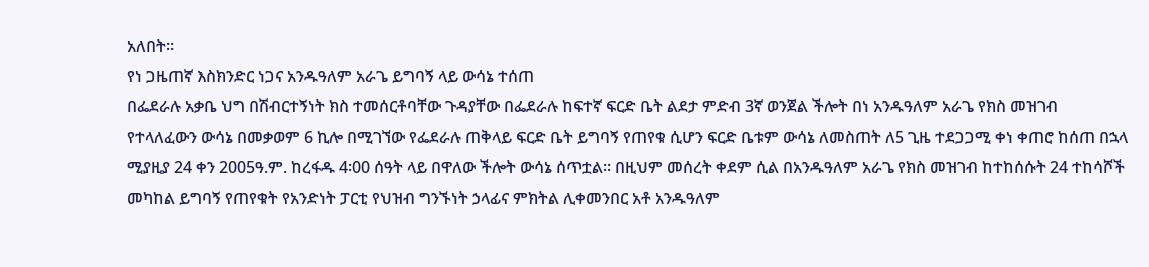አለበት፡፡
የነ ጋዜጠኛ እስክንድር ነጋና አንዱዓለም አራጌ ይግባኝ ላይ ውሳኔ ተሰጠ
በፌደራሉ አቃቤ ህግ በሽብርተኝነት ክስ ተመሰርቶባቸው ጉዳያቸው በፌደራሉ ከፍተኛ ፍርድ ቤት ልደታ ምድብ 3ኛ ወንጀል ችሎት በነ አንዱዓለም አራጌ የክስ መዝገብ የተላለፈውን ውሳኔ በመቃወም 6 ኪሎ በሚገኘው የፌደራሉ ጠቅላይ ፍርድ ቤት ይግባኝ የጠየቁ ሲሆን ፍርድ ቤቱም ውሳኔ ለመስጠት ለ5 ጊዜ ተደጋጋሚ ቀነ ቀጠሮ ከሰጠ በኋላ ሚያዚያ 24 ቀን 2005ዓ.ም. ከረፋዱ 4፡00 ሰዓት ላይ በዋለው ችሎት ውሳኔ ሰጥቷል፡፡ በዚህም መሰረት ቀደም ሲል በአንዱዓለም አራጌ የክስ መዝገብ ከተከሰሱት 24 ተከሳሾች መካከል ይግባኝ የጠየቁት የአንድነት ፓርቲ የህዝብ ግንኙነት ኃላፊና ምክትል ሊቀመንበር አቶ አንዱዓለም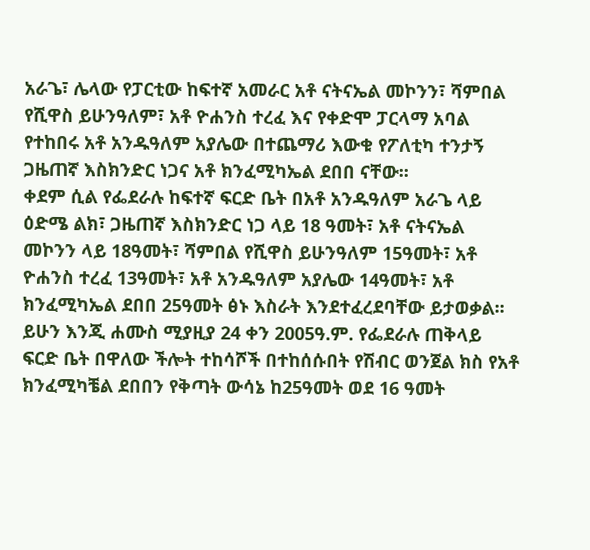አራጌ፣ ሌላው የፓርቲው ከፍተኛ አመራር አቶ ናትናኤል መኮንን፣ ሻምበል የሺዋስ ይሁንዓለም፣ አቶ ዮሐንስ ተረፈ እና የቀድሞ ፓርላማ አባል የተከበሩ አቶ አንዱዓለም አያሌው በተጨማሪ እውቁ የፖለቲካ ተንታኝ ጋዜጠኛ እስክንድር ነጋና አቶ ክንፈሚካኤል ደበበ ናቸው፡፡
ቀደም ሲል የፌደራሉ ከፍተኛ ፍርድ ቤት በአቶ አንዱዓለም አራጌ ላይ ዕድሜ ልክ፣ ጋዜጠኛ እስክንድር ነጋ ላይ 18 ዓመት፣ አቶ ናትናኤል መኮንን ላይ 18ዓመት፣ ሻምበል የሺዋስ ይሁንዓለም 15ዓመት፣ አቶ ዮሐንስ ተረፈ 13ዓመት፣ አቶ አንዱዓለም አያሌው 14ዓመት፣ አቶ ክንፈሚካኤል ደበበ 25ዓመት ፅኑ እስራት እንደተፈረደባቸው ይታወቃል፡፡ ይሁን እንጂ ሐሙስ ሚያዚያ 24 ቀን 2005ዓ.ም. የፌደራሉ ጠቅላይ ፍርድ ቤት በዋለው ችሎት ተከሳሾች በተከሰሱበት የሽብር ወንጀል ክስ የአቶ ክንፈሚካቼል ደበበን የቅጣት ውሳኔ ከ25ዓመት ወደ 16 ዓመት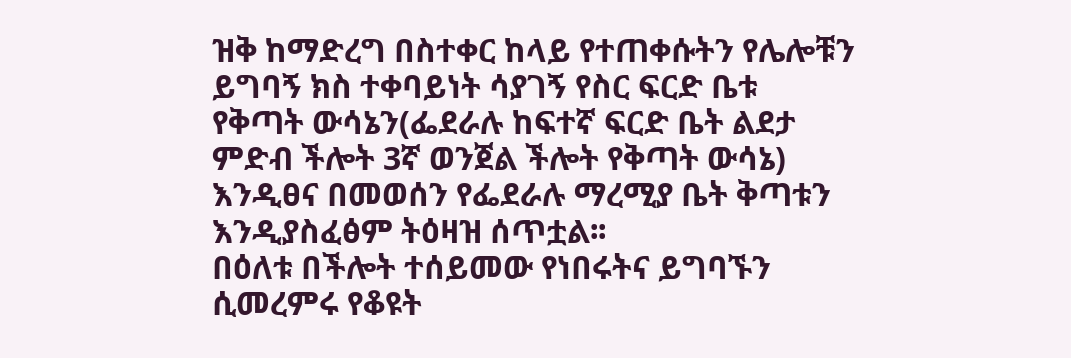ዝቅ ከማድረግ በስተቀር ከላይ የተጠቀሱትን የሌሎቹን ይግባኝ ክስ ተቀባይነት ሳያገኝ የስር ፍርድ ቤቱ የቅጣት ውሳኔን(ፌደራሉ ከፍተኛ ፍርድ ቤት ልደታ ምድብ ችሎት 3ኛ ወንጀል ችሎት የቅጣት ውሳኔ) እንዲፀና በመወሰን የፌደራሉ ማረሚያ ቤት ቅጣቱን እንዲያስፈፅም ትዕዛዝ ሰጥቷል፡፡
በዕለቱ በችሎት ተሰይመው የነበሩትና ይግባኙን ሲመረምሩ የቆዩት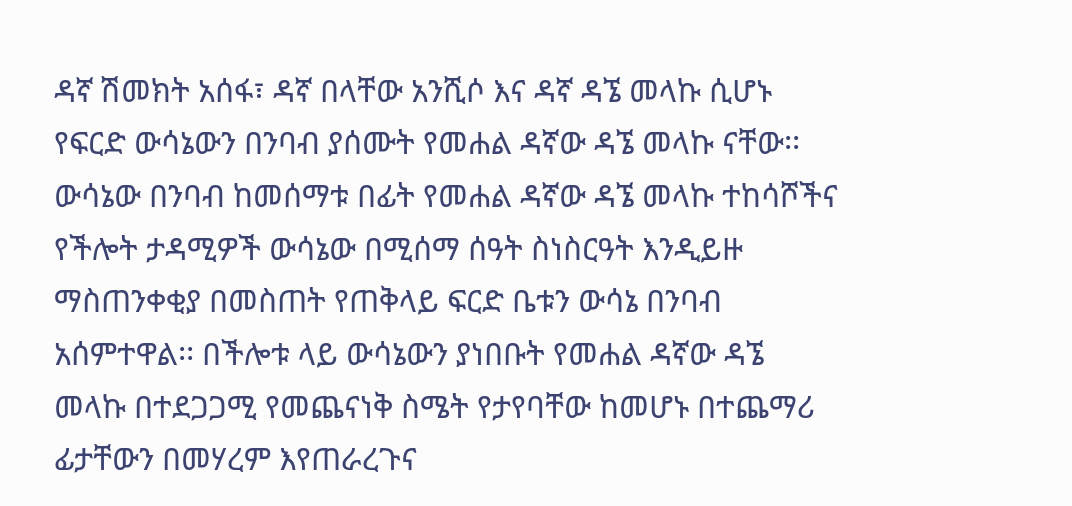ዳኛ ሽመክት አሰፋ፣ ዳኛ በላቸው አንሺሶ እና ዳኛ ዳኜ መላኩ ሲሆኑ የፍርድ ውሳኔውን በንባብ ያሰሙት የመሐል ዳኛው ዳኜ መላኩ ናቸው፡፡ ውሳኔው በንባብ ከመሰማቱ በፊት የመሐል ዳኛው ዳኜ መላኩ ተከሳሾችና የችሎት ታዳሚዎች ውሳኔው በሚሰማ ሰዓት ስነስርዓት እንዲይዙ ማስጠንቀቂያ በመስጠት የጠቅላይ ፍርድ ቤቱን ውሳኔ በንባብ አሰምተዋል፡፡ በችሎቱ ላይ ውሳኔውን ያነበቡት የመሐል ዳኛው ዳኜ መላኩ በተደጋጋሚ የመጨናነቅ ስሜት የታየባቸው ከመሆኑ በተጨማሪ ፊታቸውን በመሃረም እየጠራረጉና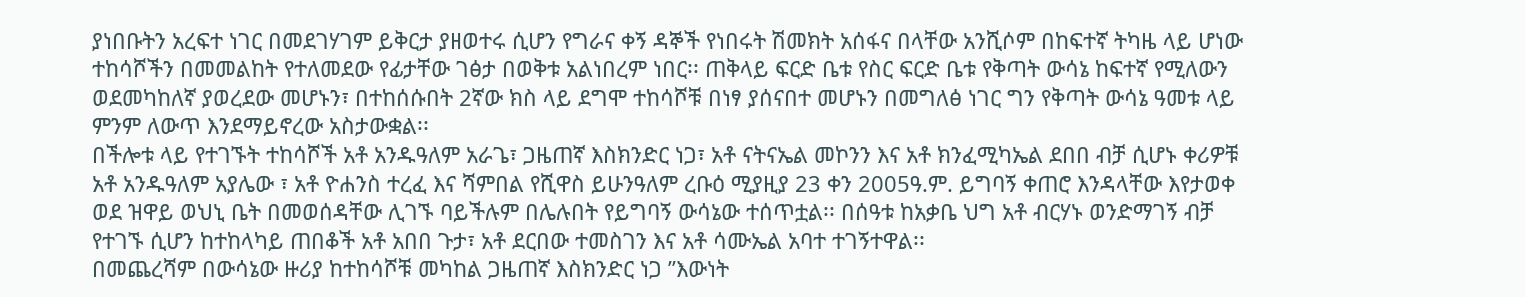ያነበቡትን አረፍተ ነገር በመደገሃገም ይቅርታ ያዘወተሩ ሲሆን የግራና ቀኝ ዳኞች የነበሩት ሽመክት አሰፋና በላቸው አንሺሶም በከፍተኛ ትካዜ ላይ ሆነው ተከሳሾችን በመመልከት የተለመደው የፊታቸው ገፅታ በወቅቱ አልነበረም ነበር፡፡ ጠቅላይ ፍርድ ቤቱ የስር ፍርድ ቤቱ የቅጣት ውሳኔ ከፍተኛ የሚለውን ወደመካከለኛ ያወረደው መሆኑን፣ በተከሰሱበት 2ኛው ክስ ላይ ደግሞ ተከሳሾቹ በነፃ ያሰናበተ መሆኑን በመግለፅ ነገር ግን የቅጣት ውሳኔ ዓመቱ ላይ ምንም ለውጥ እንደማይኖረው አስታውቋል፡፡
በችሎቱ ላይ የተገኙት ተከሳሾች አቶ አንዱዓለም አራጌ፣ ጋዜጠኛ እስክንድር ነጋ፣ አቶ ናትናኤል መኮንን እና አቶ ክንፈሚካኤል ደበበ ብቻ ሲሆኑ ቀሪዎቹ አቶ አንዱዓለም አያሌው ፣ አቶ ዮሐንስ ተረፈ እና ሻምበል የሺዋስ ይሁንዓለም ረቡዕ ሚያዚያ 23 ቀን 2005ዓ.ም. ይግባኝ ቀጠሮ እንዳላቸው እየታወቀ ወደ ዝዋይ ወህኒ ቤት በመወሰዳቸው ሊገኙ ባይችሉም በሌሉበት የይግባኝ ውሳኔው ተሰጥቷል፡፡ በሰዓቱ ከአቃቤ ህግ አቶ ብርሃኑ ወንድማገኝ ብቻ የተገኙ ሲሆን ከተከላካይ ጠበቆች አቶ አበበ ጉታ፣ አቶ ደርበው ተመስገን እና አቶ ሳሙኤል አባተ ተገኝተዋል፡፡
በመጨረሻም በውሳኔው ዙሪያ ከተከሳሾቹ መካከል ጋዜጠኛ እስክንድር ነጋ ”እውነት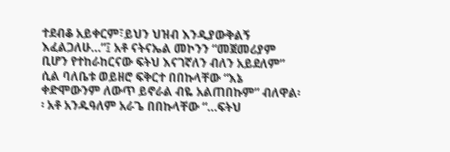ተደብቆ አይቀርም፣ይህን ህዝብ እንዲያውቅልኝ እፈልጋለሁ…”፤ አቶ ናትናኤል መኮንን “መጀመሪያም ቢሆን የተከራከርናው ፍትህ እናገኛለን ብለን አይደለም” ሲል ባለቤቱ ወይዘሮ ፍቅርተ በበኩላቸው “እኔ ቀድሞውንም ለውጥ ይኖራል ብዬ አልጠበኩም” ብለዋል፡፡ አቶ አንዱዓለም አራጌ በበኩላቸው “…ፍትህ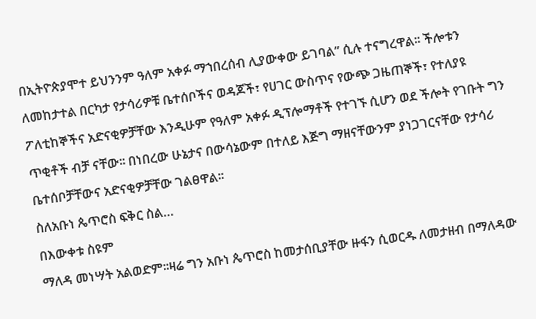በኢትዮጵያሞተ ይህንንም ዓለም አቀፉ ማኀበረሰብ ሊያውቀው ይገባል” ሲሉ ተናግረዋል፡፡ ችሎቱን ለመከታተል በርካታ የታሳሪዎቹ ቤተሰቦችና ወዳጆች፣ የሀገር ውስጥና የውጭ ጋዜጠኞች፣ የተለያዩ ፖለቲከኞችና አድናቂዎቻቸው እንዲሁም የዓለም አቀፉ ዲፕሎማቶች የተገኙ ሲሆን ወደ ችሎት የገቡት ግን ጥቂቶች ብቻ ናቸው፡፡ በነበረው ሁኔታና በውሳኔውም በተለይ እጅግ ማዘናቸውንም ያነጋገርናቸው የታሳሪ ቤተሰቦቻቸውና አድናቂዎቻቸው ገልፀዋል፡፡
ስለአቡነ ጴጥሮስ ፍቅር ስል…
በእውቀቱ ስዩም
ማለዳ መነሣት አልወድም፡፡ዛሬ ግን አቡነ ጴጥሮስ ከመታሰቢያቸው ዙፋን ሲወርዱ ለመታዘብ በማለዳው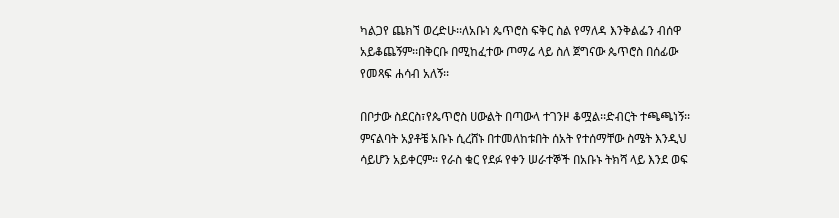ካልጋየ ጨክኘ ወረድሁ፡፡ለአቡነ ጴጥሮስ ፍቅር ስል የማለዳ እንቅልፌን ብሰዋ አይቆጨኝም፡፡በቅርቡ በሚከፈተው ጦማሬ ላይ ስለ ጀግናው ጴጥሮስ በሰፊው የመጻፍ ሐሳብ አለኝ፡፡

በቦታው ስደርስ፣የጴጥሮስ ሀውልት በጣውላ ተገንዞ ቆሟል፡፡ድብርት ተጫጫነኝ፡፡ምናልባት አያቶቼ አቡኑ ሲረሸኑ በተመለከቱበት ሰአት የተሰማቸው ስሜት እንዲህ ሳይሆን አይቀርም፡፡ የራስ ቁር የደፉ የቀን ሠራተኞች በአቡኑ ትክሻ ላይ እንደ ወፍ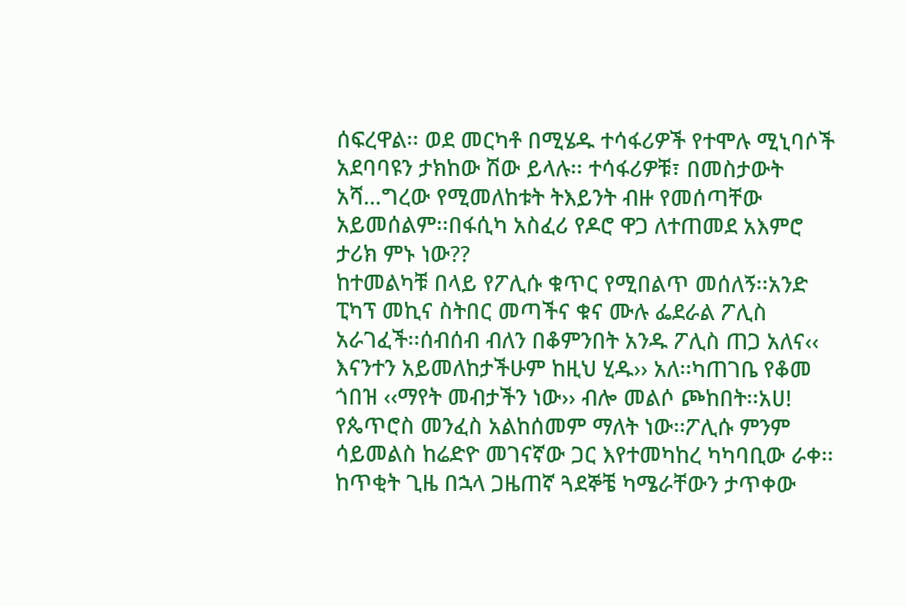ሰፍረዋል፡፡ ወደ መርካቶ በሚሄዱ ተሳፋሪዎች የተሞሉ ሚኒባሶች አደባባዩን ታክከው ሽው ይላሉ፡፡ ተሳፋሪዎቹ፣ በመስታውት አሻ…ግረው የሚመለከቱት ትእይንት ብዙ የመሰጣቸው አይመሰልም፡፡በፋሲካ አስፈሪ የዶሮ ዋጋ ለተጠመደ አእምሮ ታሪክ ምኑ ነው??
ከተመልካቹ በላይ የፖሊሱ ቁጥር የሚበልጥ መሰለኝ፡፡አንድ ፒካፕ መኪና ስትበር መጣችና ቁና ሙሉ ፌደራል ፖሊስ አራገፈች፡፡ሰብሰብ ብለን በቆምንበት አንዱ ፖሊስ ጠጋ አለና‹‹ እናንተን አይመለከታችሁም ከዚህ ሂዱ›› አለ፡፡ካጠገቤ የቆመ ጎበዝ ‹‹ማየት መብታችን ነው›› ብሎ መልሶ ጮከበት፡፡አሀ! የጴጥሮስ መንፈስ አልከሰመም ማለት ነው፡፡ፖሊሱ ምንም ሳይመልስ ከሬድዮ መገናኛው ጋር እየተመካከረ ካካባቢው ራቀ፡፡
ከጥቂት ጊዜ በኋላ ጋዜጠኛ ጓደኞቼ ካሜራቸውን ታጥቀው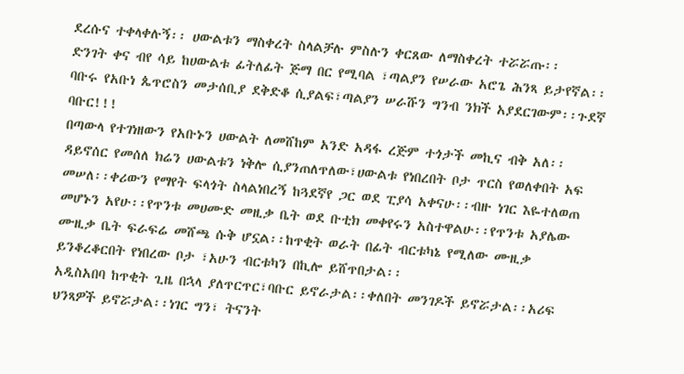ደረሱና ተቀላቀሉኝ፡፡ ሀውልቱን ማስቀረት ስላልቻሉ ምስሉን ቀርጸው ለማስቀረት ተሯሯጡ፡፡
ድንገት ቀና ብየ ሳይ ከሀውልቱ ፊትለፊት ጅማ በር የሚባል ፣ጣልያን የሠራው አሮጌ ሕንጻ ይታየኛል፡፡ባቡሩ የአቡነ ጴጥሮስን መታሰቢያ ደቅድቆ ሲያልፍ፣ጣልያን ሠራሹን ግንብ ንክች አያደርገውም፡፡ጉደኛ ባቡር!!!
በጣውላ የተገነዘውን የአቡኑን ሀውልት ለመሸከም አንድ አዳፋ ረጅም ተጎታች መኪና ብቅ አለ፡፡ዳይኖሰር የመሰለ ክሬን ሀውልቱን ነቅሎ ሲያንጠለጥለው፣ሀውልቱ የነበረበት ቦታ ጥርስ የወለቀበት አፍ መሠለ፡፡ቀሪውን የማየት ፍላጎት ስላልነበረኝ ከጓደኛየ ጋር ወደ ፒያሳ አቀናሁ፡፡ብዙ ነገር እዬተለወጠ መሆኑን አየሁ፡፡የጥንቱ መሀሙድ መዚቃ ቤት ወደ ቡቲክ መቀየሩን አስተዋልሁ፡፡የጥንቱ አያሌው ሙዚቃ ቤት ፍራፍሬ መሸጫ ሱቅ ሆኗል፡፡ከጥቂት ወራት በፊት ብርቱካኔ የሚለው ሙዚቃ ይንቆረቆርበት የነበረው ቦታ ፣አሁን ብርቱካን በኪሎ ይሸጥበታል፡፡
አዲስአበባ ከጥቂት ጊዜ በኋላ ያለጥርጥር፣ባቡር ይኖራታል፡፡ቀለበት መንገዶች ይኖሯታል፡፡አሪፍ ህንጻዎች ይኖሯታል፡፡ነገር ግን፣ ትናንት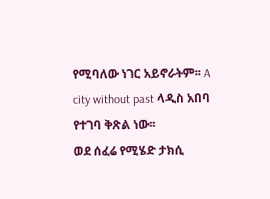የሚባለው ነገር አይኖራትም፡፡ A city without past ላዲስ አበባ የተገባ ቅጽል ነው፡፡
ወደ ሰፈሬ የሚሄድ ታክሲ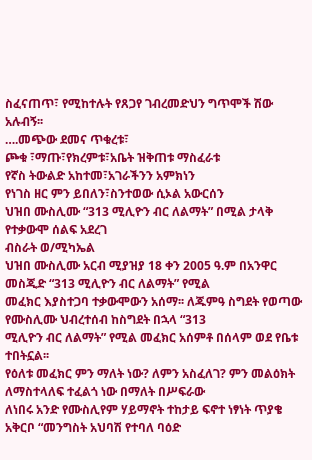ስፈናጠጥ፣ የሚከተሉት የጸጋየ ገብረመድህን ግጥሞች ሽው አሉብኝ፡፡
….መጭው ደመና ጥቁረቱ፣
ጮቁ ፣ማጡ፣የክረምቱ፣አቤት ዝቅጠቱ ማስፈራቱ
የኛስ ትውልድ አከተመ፣አገራችንን አምክነን
የነገስ ዘር ምን ይበለን፣ስንተወው ሲኦል አውርሰን
ህዝበ ሙስሊሙ “313 ሚሊዮን ብር ለልማት” በሚል ታላቅ የተቃውሞ ሰልፍ አደረገ
ብስራት ወ/ሚካኤል
ህዝበ ሙስሊሙ አርብ ሚያዝያ 18 ቀን 2005 ዓ.ም በአንዋር መስጂድ “313 ሚሊዮን ብር ለልማት” የሚል
መፈክር እያስተጋባ ተቃውሞውን አሰማ፡፡ ለጁምዓ ስግደት የወጣው የሙስሊሙ ህብረተሰብ ከስግደት በኋላ “313
ሚሊዮን ብር ለልማት” የሚል መፈክር አሰምቶ በሰላም ወደ የቤቱ ተበትኗል፡፡
የዕለቱ መፈክር ምን ማለት ነው? ለምን አስፈለገ? ምን መልዕክት ለማስተላለፍ ተፈልጎ ነው በማለት በሥፍራው
ለነበሩ አንድ የሙስሊየም ሃይማኖት ተከታይ ፍኖተ ነፃነት ጥያቄ አቅርቦ “መንግስት አህባሽ የተባለ ባዕድ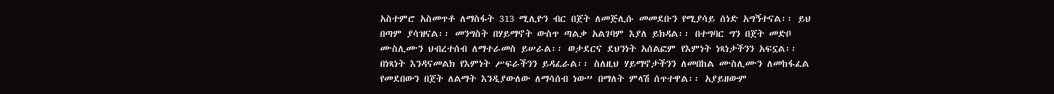አስተምሮ አስመጥቶ ለማስፋት 313 ሚሊዮን ብር በጀት ለመጅሊሱ መመደቡን የሚያሳይ ሰነድ አግኝተናል፡፡ ይህ
በጣም ያሳዝናል፡፡ መንግስት በሃይማኖት ውስጥ ጣልቃ አልገባም እያለ ይክዳል፡፡ በተግባር ግን በጀት መድቦ
ሙስሊሙን ህብረተሰብ ለማተራመስ ይሠራል፡፡ ወታደርና ደህንነት አሰልፎም የእምነት ነጻነታችንን አፍኗል፡፡
በነጻነት እንዳናመልክ የእምነት ሥፍራችንን ይዳፈራል፡፡ ስለዚህ ሃይማኖታችንን ለመበከል ሙስሊሙን ለመከፋፈል
የመደበውን በጀት ለልማት እንዲያውለው ለማሳሰብ ነው” በማለት ምላሽ ሰጥተዋል፡፡ አያይዘውም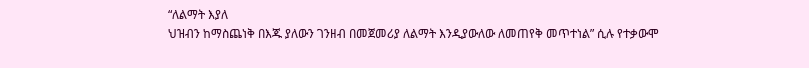“ለልማት እያለ
ህዝብን ከማስጨነቅ በእጁ ያለውን ገንዘብ በመጀመሪያ ለልማት እንዲያውለው ለመጠየቅ መጥተነል” ሲሉ የተቃውሞ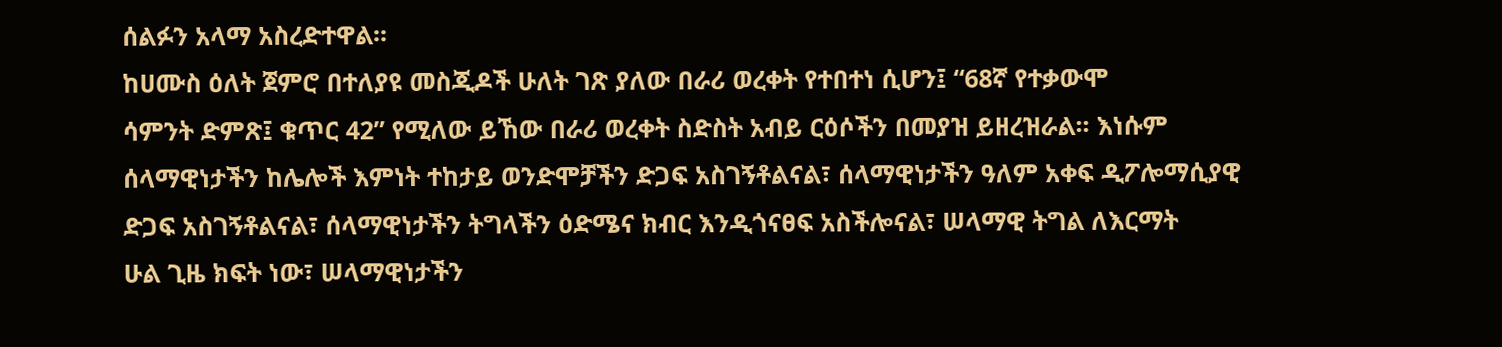ሰልፉን አላማ አስረድተዋል፡፡
ከሀሙስ ዕለት ጀምሮ በተለያዩ መስጂዶች ሁለት ገጽ ያለው በራሪ ወረቀት የተበተነ ሲሆን፤ “68ኛ የተቃውሞ
ሳምንት ድምጽ፤ ቁጥር 42” የሚለው ይኸው በራሪ ወረቀት ስድስት አብይ ርዕሶችን በመያዝ ይዘረዝራል፡፡ እነሱም
ሰላማዊነታችን ከሌሎች እምነት ተከታይ ወንድሞቻችን ድጋፍ አስገኝቶልናል፣ ሰላማዊነታችን ዓለም አቀፍ ዲፖሎማሲያዊ
ድጋፍ አስገኝቶልናል፣ ሰላማዊነታችን ትግላችን ዕድሜና ክብር እንዲጎናፀፍ አስችሎናል፣ ሠላማዊ ትግል ለእርማት
ሁል ጊዜ ክፍት ነው፣ ሠላማዊነታችን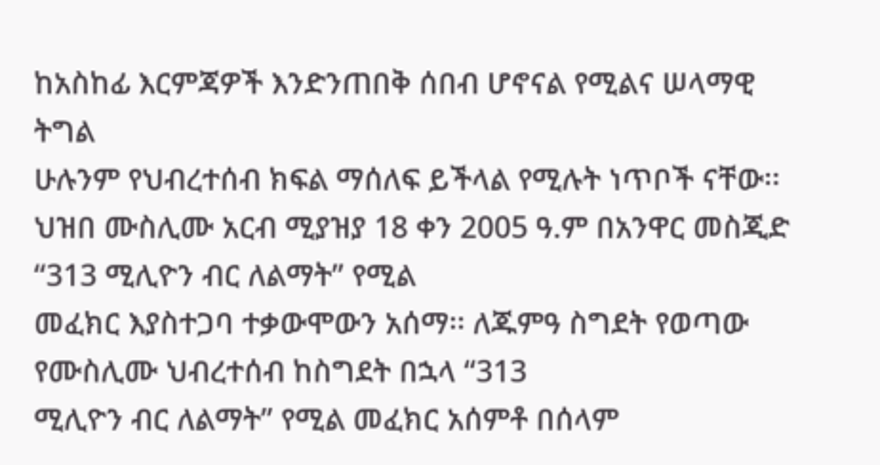ከአስከፊ እርምጃዎች እንድንጠበቅ ሰበብ ሆኖናል የሚልና ሠላማዊ ትግል
ሁሉንም የህብረተሰብ ክፍል ማሰለፍ ይችላል የሚሉት ነጥቦች ናቸው፡፡
ህዝበ ሙስሊሙ አርብ ሚያዝያ 18 ቀን 2005 ዓ.ም በአንዋር መስጂድ “313 ሚሊዮን ብር ለልማት” የሚል
መፈክር እያስተጋባ ተቃውሞውን አሰማ፡፡ ለጁምዓ ስግደት የወጣው የሙስሊሙ ህብረተሰብ ከስግደት በኋላ “313
ሚሊዮን ብር ለልማት” የሚል መፈክር አሰምቶ በሰላም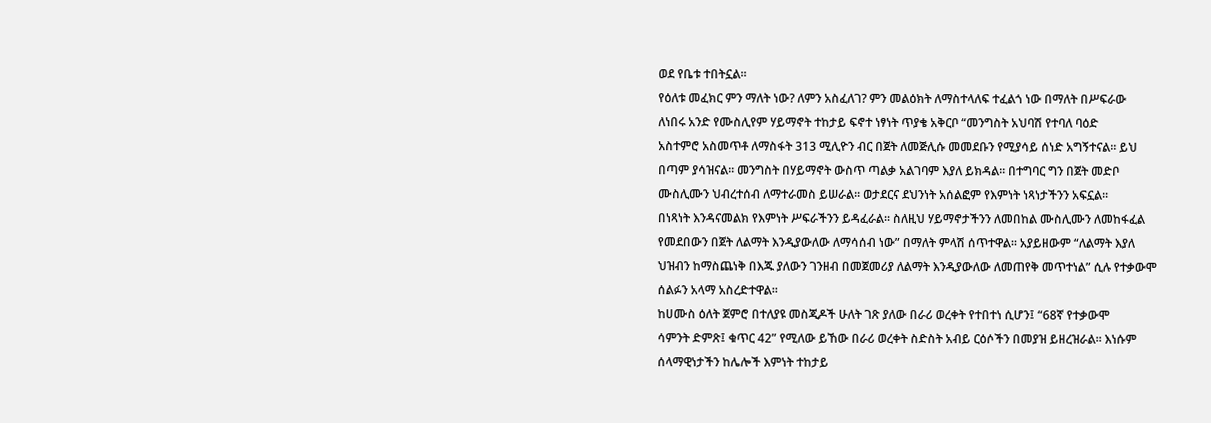ወደ የቤቱ ተበትኗል፡፡
የዕለቱ መፈክር ምን ማለት ነው? ለምን አስፈለገ? ምን መልዕክት ለማስተላለፍ ተፈልጎ ነው በማለት በሥፍራው
ለነበሩ አንድ የሙስሊየም ሃይማኖት ተከታይ ፍኖተ ነፃነት ጥያቄ አቅርቦ “መንግስት አህባሽ የተባለ ባዕድ
አስተምሮ አስመጥቶ ለማስፋት 313 ሚሊዮን ብር በጀት ለመጅሊሱ መመደቡን የሚያሳይ ሰነድ አግኝተናል፡፡ ይህ
በጣም ያሳዝናል፡፡ መንግስት በሃይማኖት ውስጥ ጣልቃ አልገባም እያለ ይክዳል፡፡ በተግባር ግን በጀት መድቦ
ሙስሊሙን ህብረተሰብ ለማተራመስ ይሠራል፡፡ ወታደርና ደህንነት አሰልፎም የእምነት ነጻነታችንን አፍኗል፡፡
በነጻነት እንዳናመልክ የእምነት ሥፍራችንን ይዳፈራል፡፡ ስለዚህ ሃይማኖታችንን ለመበከል ሙስሊሙን ለመከፋፈል
የመደበውን በጀት ለልማት እንዲያውለው ለማሳሰብ ነው” በማለት ምላሽ ሰጥተዋል፡፡ አያይዘውም “ለልማት እያለ
ህዝብን ከማስጨነቅ በእጁ ያለውን ገንዘብ በመጀመሪያ ለልማት እንዲያውለው ለመጠየቅ መጥተነል” ሲሉ የተቃውሞ
ሰልፉን አላማ አስረድተዋል፡፡
ከሀሙስ ዕለት ጀምሮ በተለያዩ መስጂዶች ሁለት ገጽ ያለው በራሪ ወረቀት የተበተነ ሲሆን፤ “68ኛ የተቃውሞ
ሳምንት ድምጽ፤ ቁጥር 42” የሚለው ይኸው በራሪ ወረቀት ስድስት አብይ ርዕሶችን በመያዝ ይዘረዝራል፡፡ እነሱም
ሰላማዊነታችን ከሌሎች እምነት ተከታይ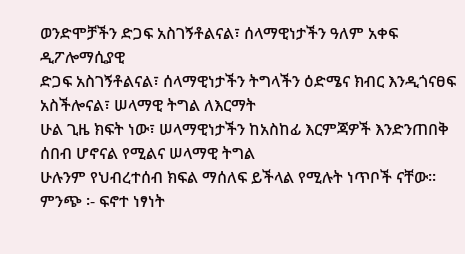ወንድሞቻችን ድጋፍ አስገኝቶልናል፣ ሰላማዊነታችን ዓለም አቀፍ ዲፖሎማሲያዊ
ድጋፍ አስገኝቶልናል፣ ሰላማዊነታችን ትግላችን ዕድሜና ክብር እንዲጎናፀፍ አስችሎናል፣ ሠላማዊ ትግል ለእርማት
ሁል ጊዜ ክፍት ነው፣ ሠላማዊነታችን ከአስከፊ እርምጃዎች እንድንጠበቅ ሰበብ ሆኖናል የሚልና ሠላማዊ ትግል
ሁሉንም የህብረተሰብ ክፍል ማሰለፍ ይችላል የሚሉት ነጥቦች ናቸው፡፡
ምንጭ ፡- ፍኖተ ነፃነት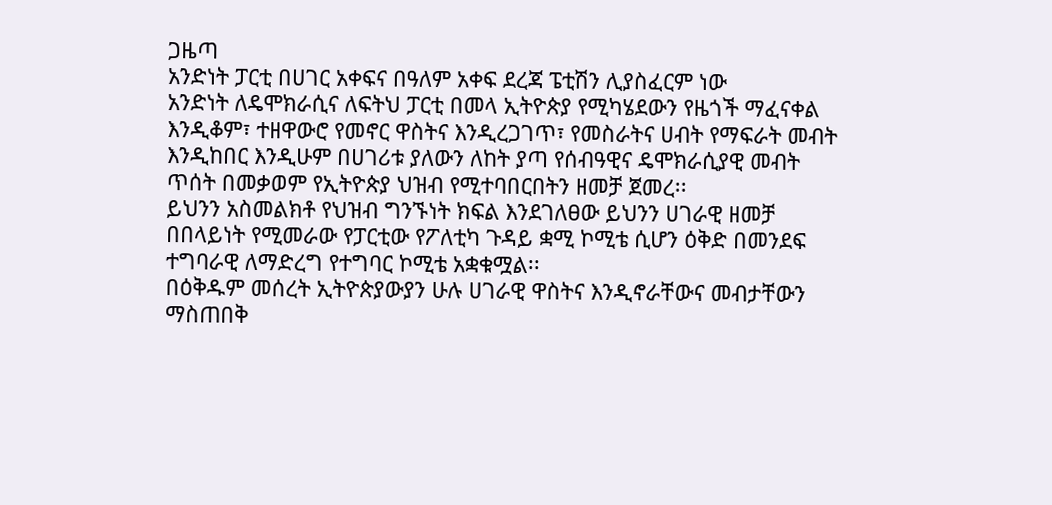ጋዜጣ
አንድነት ፓርቲ በሀገር አቀፍና በዓለም አቀፍ ደረጃ ፔቲሽን ሊያስፈርም ነው
አንድነት ለዴሞክራሲና ለፍትህ ፓርቲ በመላ ኢትዮጵያ የሚካሄደውን የዜጎች ማፈናቀል እንዲቆም፣ ተዘዋውሮ የመኖር ዋስትና እንዲረጋገጥ፣ የመስራትና ሀብት የማፍራት መብት እንዲከበር እንዲሁም በሀገሪቱ ያለውን ለከት ያጣ የሰብዓዊና ዴሞክራሲያዊ መብት ጥሰት በመቃወም የኢትዮጵያ ህዝብ የሚተባበርበትን ዘመቻ ጀመረ፡፡
ይህንን አስመልክቶ የህዝብ ግንኙነት ክፍል እንደገለፀው ይህንን ሀገራዊ ዘመቻ በበላይነት የሚመራው የፓርቲው የፖለቲካ ጉዳይ ቋሚ ኮሚቴ ሲሆን ዕቅድ በመንደፍ ተግባራዊ ለማድረግ የተግባር ኮሚቴ አቋቁሟል፡፡
በዕቅዱም መሰረት ኢትዮጵያውያን ሁሉ ሀገራዊ ዋስትና እንዲኖራቸውና መብታቸውን ማስጠበቅ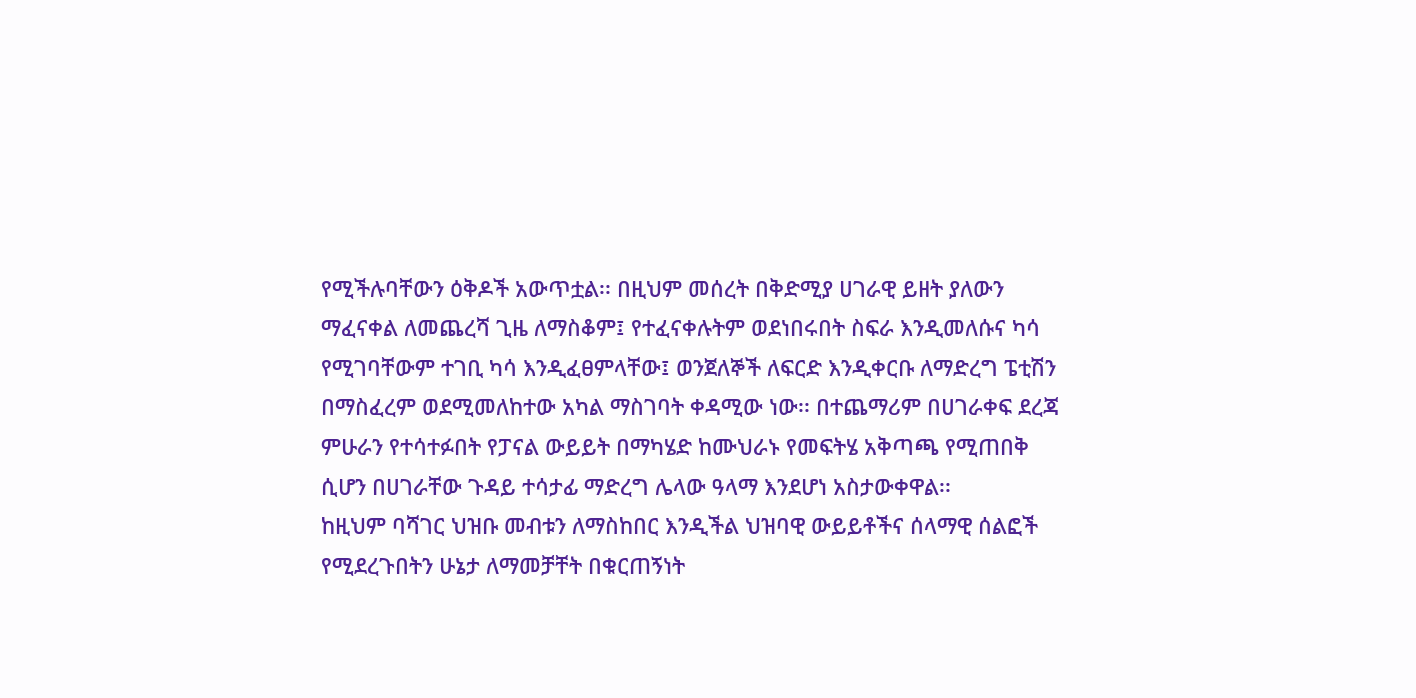የሚችሉባቸውን ዕቅዶች አውጥቷል፡፡ በዚህም መሰረት በቅድሚያ ሀገራዊ ይዘት ያለውን ማፈናቀል ለመጨረሻ ጊዜ ለማስቆም፤ የተፈናቀሉትም ወደነበሩበት ስፍራ እንዲመለሱና ካሳ የሚገባቸውም ተገቢ ካሳ እንዲፈፀምላቸው፤ ወንጀለኞች ለፍርድ እንዲቀርቡ ለማድረግ ፔቲሽን በማስፈረም ወደሚመለከተው አካል ማስገባት ቀዳሚው ነው፡፡ በተጨማሪም በሀገራቀፍ ደረጃ ምሁራን የተሳተፉበት የፓናል ውይይት በማካሄድ ከሙህራኑ የመፍትሄ አቅጣጫ የሚጠበቅ ሲሆን በሀገራቸው ጉዳይ ተሳታፊ ማድረግ ሌላው ዓላማ እንደሆነ አስታውቀዋል፡፡
ከዚህም ባሻገር ህዝቡ መብቱን ለማስከበር እንዲችል ህዝባዊ ውይይቶችና ሰላማዊ ሰልፎች የሚደረጉበትን ሁኔታ ለማመቻቸት በቁርጠኝነት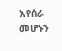እየሰራ መሆኑን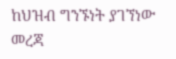ከህዝብ ግንኙነት ያገኘነው መረጃ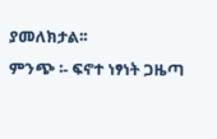ያመለክታል፡፡
ምንጭ ፡- ፍኖተ ነፃነት ጋዜጣ